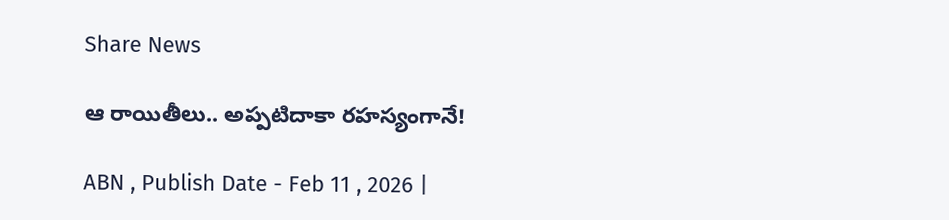Share News

ఆ రాయితీలు.. అప్పటిదాకా రహస్యంగానే!

ABN , Publish Date - Feb 11 , 2026 |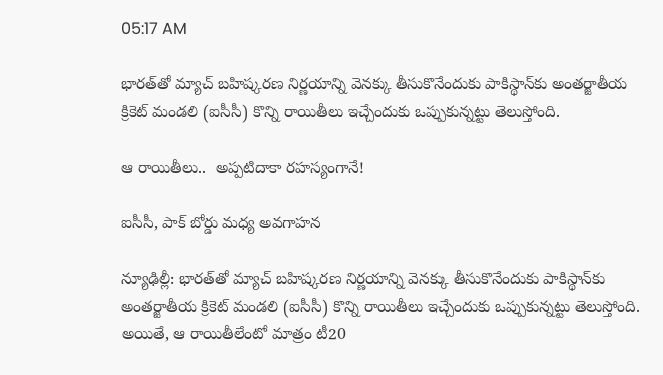05:17 AM

భారత్‌తో మ్యాచ్‌ బహిష్కరణ నిర్ణయాన్ని వెనక్కు తీసుకొనేందుకు పాకిస్థాన్‌కు అంతర్జాతీయ క్రికెట్‌ మండలి (ఐసీసీ) కొన్ని రాయితీలు ఇచ్చేందుకు ఒప్పుకున్నట్టు తెలుస్తోంది.

ఆ రాయితీలు..  అప్పటిదాకా రహస్యంగానే!

ఐసీసీ, పాక్‌ బోర్డు మధ్య అవగాహన

న్యూఢిల్లీ: భారత్‌తో మ్యాచ్‌ బహిష్కరణ నిర్ణయాన్ని వెనక్కు తీసుకొనేందుకు పాకిస్థాన్‌కు అంతర్జాతీయ క్రికెట్‌ మండలి (ఐసీసీ) కొన్ని రాయితీలు ఇచ్చేందుకు ఒప్పుకున్నట్టు తెలుస్తోంది. అయితే, ఆ రాయితీలేంటో మాత్రం టీ20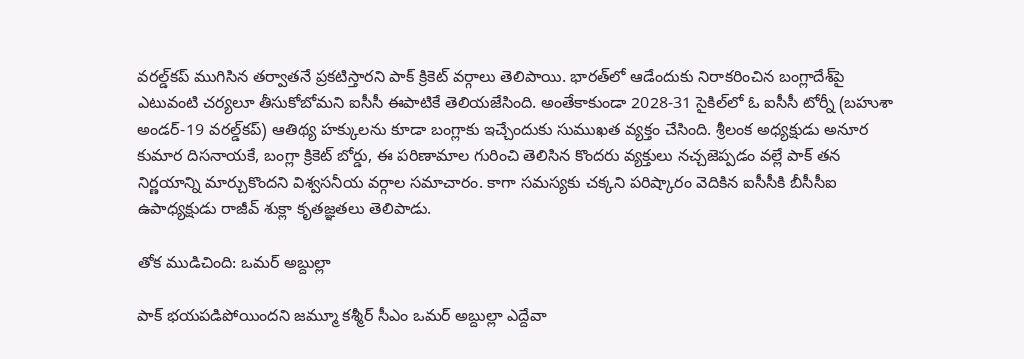వరల్డ్‌కప్‌ ముగిసిన తర్వాతనే ప్రకటిస్తారని పాక్‌ క్రికెట్‌ వర్గాలు తెలిపాయి. భారత్‌లో ఆడేందుకు నిరాకరించిన బంగ్లాదేశ్‌పై ఎటువంటి చర్యలూ తీసుకోబోమని ఐసీసీ ఈపాటికే తెలియజేసింది. అంతేకాకుండా 2028-31 సైకిల్‌లో ఓ ఐసీసీ టోర్నీ (బహుశా అండర్‌-19 వరల్డ్‌కప్‌) ఆతిథ్య హక్కులను కూడా బంగ్లాకు ఇచ్చేందుకు సుముఖత వ్యక్తం చేసింది. శ్రీలంక అధ్యక్షుడు అనూర కుమార దిసనాయకే, బంగ్లా క్రికెట్‌ బోర్డు, ఈ పరిణామాల గురించి తెలిసిన కొందరు వ్యక్తులు నచ్చజెప్పడం వల్లే పాక్‌ తన నిర్ణయాన్ని మార్చుకొందని విశ్వసనీయ వర్గాల సమాచారం. కాగా సమస్యకు చక్కని పరిష్కారం వెదికిన ఐసీసీకి బీసీసీఐ ఉపాధ్యక్షుడు రాజీవ్‌ శుక్లా కృతజ్ఞతలు తెలిపాడు.

తోక ముడిచింది: ఒమర్‌ అబ్దుల్లా

పాక్‌ భయపడిపోయిందని జమ్మూ కశ్మీర్‌ సీఎం ఒమర్‌ అబ్దుల్లా ఎద్దేవా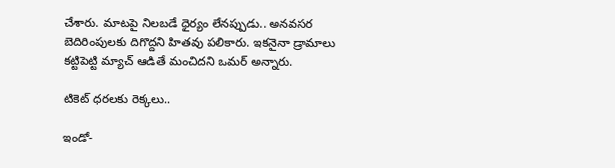చేశారు. మాటపై నిలబడే ధైర్యం లేనప్పుడు.. అనవసర బెదిరింపులకు దిగొద్దని హితవు పలికారు. ఇకనైనా డ్రామాలు కట్టిపెట్టి మ్యాచ్‌ ఆడితే మంచిదని ఒమర్‌ అన్నారు.

టికెట్‌ ధరలకు రెక్కలు..

ఇండో-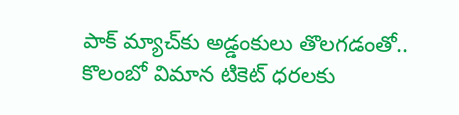పాక్‌ మ్యాచ్‌కు అడ్డంకులు తొలగడంతో.. కొలంబో విమాన టికెట్‌ ధరలకు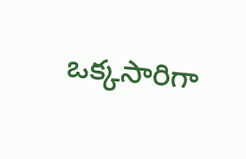ఒక్కసారిగా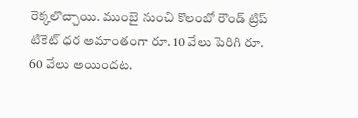రెక్కలొచ్చాయి. ముంబై నుంచి కొలంబో రౌండ్‌ ట్రిప్‌ టికెట్‌ ధర అమాంతంగా రూ. 10 వేలు పెరిగి రూ. 60 వేలు అయిందట.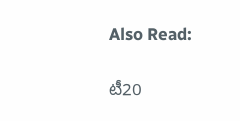Also Read:

టీ20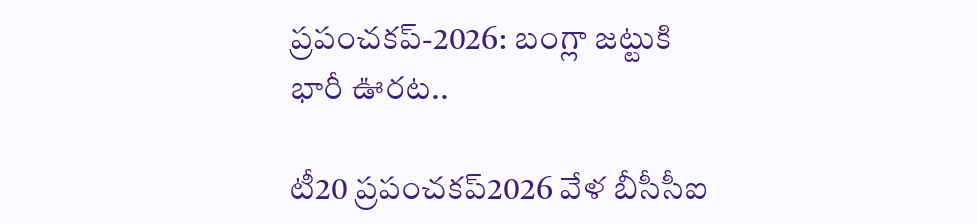ప్రపంచకప్-2026: బంగ్లా జట్టుకి భారీ ఊరట..

టీ20 ప్రపంచకప్2026 వేళ బీసీసీఐ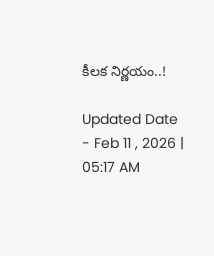కీలక నిర్ణయం..!

Updated Date - Feb 11 , 2026 | 05:17 AM